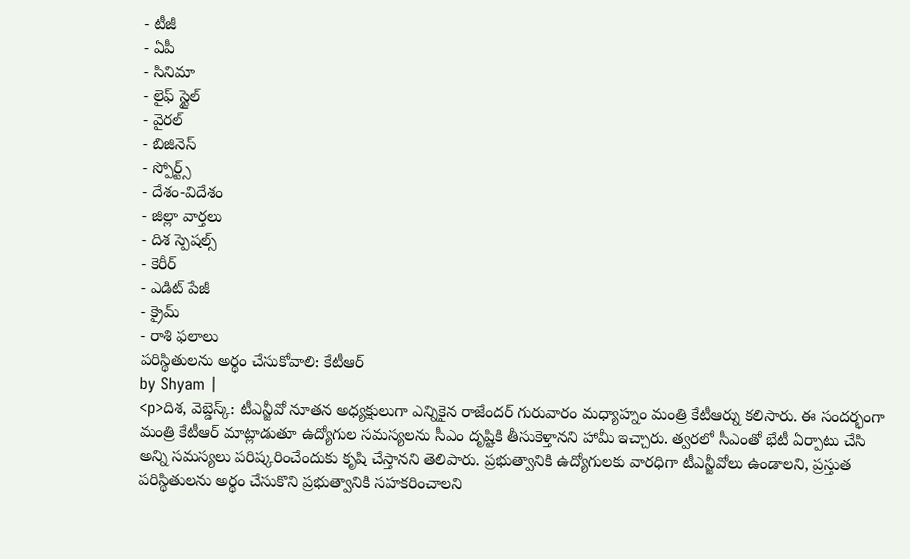- టీజీ
- ఏపీ
- సినిమా
- లైఫ్ స్టైల్
- వైరల్
- బిజినెస్
- స్పోర్ట్స్
- దేశం-విదేశం
- జిల్లా వార్తలు
- దిశ స్పెషల్స్
- కెరీర్
- ఎడిట్ పేజీ
- క్రైమ్
- రాశి ఫలాలు
పరిస్థితులను అర్థం చేసుకోవాలి: కేటీఆర్
by Shyam |
<p>దిశ, వెబ్డెస్క్: టీఎన్జీవో నూతన అధ్యక్షులుగా ఎన్నికైన రాజేందర్ గురువారం మధ్యాహ్నం మంత్రి కేటీఆర్ను కలిసారు. ఈ సందర్భంగా మంత్రి కేటీఆర్ మాట్లాడుతూ ఉద్యోగుల సమస్యలను సీఎం దృష్టికి తీసుకెళ్తానని హామీ ఇచ్చారు. త్వరలో సీఎంతో భేటీ ఏర్పాటు చేసి అన్ని సమస్యలు పరిష్కరించేందుకు కృషి చేస్తానని తెలిపారు. ప్రభుత్వానికి ఉద్యోగులకు వారధిగా టీఎన్జీవోలు ఉండాలని, ప్రస్తుత పరిస్థితులను అర్థం చేసుకొని ప్రభుత్వానికి సహకరించాలని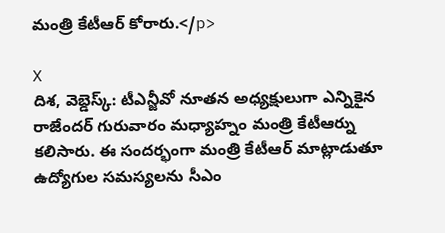మంత్రి కేటీఆర్ కోరారు.</p>

X
దిశ, వెబ్డెస్క్: టీఎన్జీవో నూతన అధ్యక్షులుగా ఎన్నికైన రాజేందర్ గురువారం మధ్యాహ్నం మంత్రి కేటీఆర్ను కలిసారు. ఈ సందర్భంగా మంత్రి కేటీఆర్ మాట్లాడుతూ ఉద్యోగుల సమస్యలను సీఎం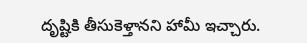దృష్టికి తీసుకెళ్తానని హామీ ఇచ్చారు.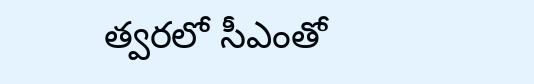త్వరలో సీఎంతో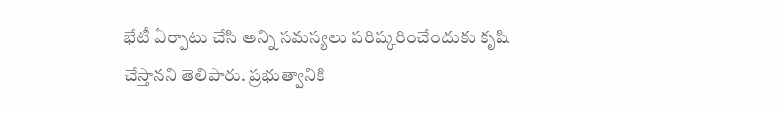భేటీ ఏర్పాటు చేసి అన్ని సమస్యలు పరిష్కరించేందుకు కృషి చేస్తానని తెలిపారు. ప్రభుత్వానికి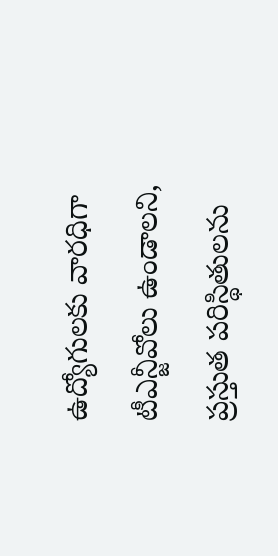ఉద్యోగులకు వారధిగా టీఎన్జీవోలు ఉండాలని, ప్రస్తుత పరిస్థితులను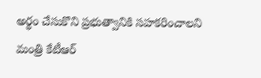అర్థం చేసుకొని ప్రభుత్వానికి సహకరించాలని మంత్రి కేటీఆర్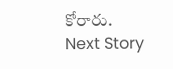కోరారు.
Next Story